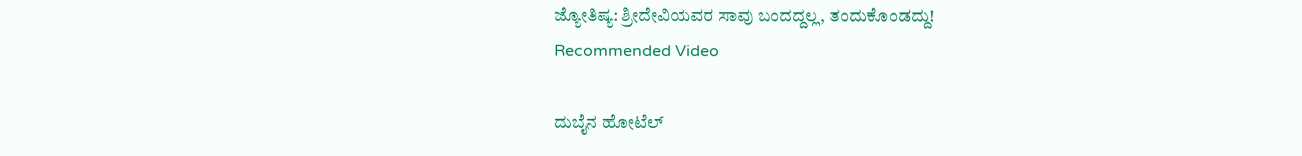ಜ್ಯೋತಿಷ್ಯ: ಶ್ರೀದೇವಿಯವರ ಸಾವು ಬಂದದ್ದಲ್ಲ, ತಂದುಕೊಂಡದ್ದು!
Recommended Video

ದುಬೈನ ಹೋಟೆಲ್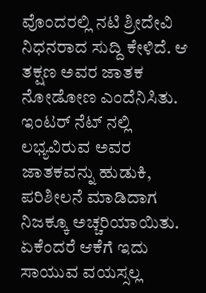ವೊಂದರಲ್ಲಿ ನಟಿ ಶ್ರೀದೇವಿ ನಿಧನರಾದ ಸುದ್ದಿ ಕೇಳಿದೆ. ಆ ತಕ್ಷಣ ಅವರ ಜಾತಕ ನೋಡೋಣ ಎಂದೆನಿಸಿತು. ಇಂಟರ್ ನೆಟ್ ನಲ್ಲಿ ಲಭ್ಯವಿರುವ ಅವರ ಜಾತಕವನ್ನು ಹುಡುಕಿ, ಪರಿಶೀಲನೆ ಮಾಡಿದಾಗ ನಿಜಕ್ಕೂ ಅಚ್ಚರಿಯಾಯಿತು. ಏಕೆಂದರೆ ಆಕೆಗೆ ಇದು ಸಾಯುವ ವಯಸ್ಸಲ್ಲ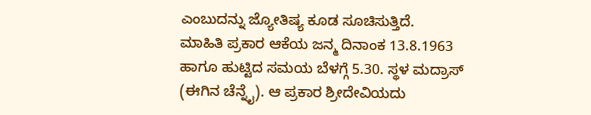ಎಂಬುದನ್ನು ಜ್ಯೋತಿಷ್ಯ ಕೂಡ ಸೂಚಿಸುತ್ತಿದೆ.
ಮಾಹಿತಿ ಪ್ರಕಾರ ಆಕೆಯ ಜನ್ಮ ದಿನಾಂಕ 13.8.1963 ಹಾಗೂ ಹುಟ್ಟಿದ ಸಮಯ ಬೆಳಗ್ಗೆ 5.30. ಸ್ಥಳ ಮದ್ರಾಸ್ (ಈಗಿನ ಚೆನ್ನೈ). ಆ ಪ್ರಕಾರ ಶ್ರೀದೇವಿಯದು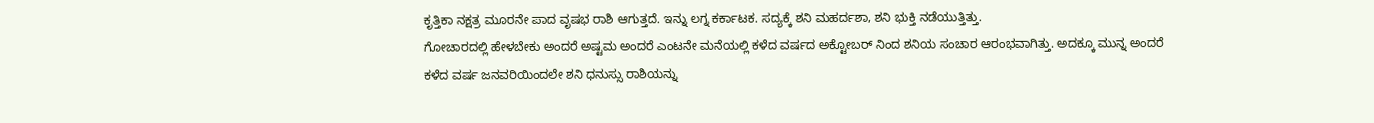ಕೃತ್ತಿಕಾ ನಕ್ಷತ್ರ ಮೂರನೇ ಪಾದ ವೃಷಭ ರಾಶಿ ಆಗುತ್ತದೆ. ಇನ್ನು ಲಗ್ನ ಕರ್ಕಾಟಕ. ಸದ್ಯಕ್ಕೆ ಶನಿ ಮಹರ್ದಶಾ, ಶನಿ ಭುಕ್ತಿ ನಡೆಯುತ್ತಿತ್ತು.
ಗೋಚಾರದಲ್ಲಿ ಹೇಳಬೇಕು ಅಂದರೆ ಅಷ್ಟಮ ಅಂದರೆ ಎಂಟನೇ ಮನೆಯಲ್ಲಿ ಕಳೆದ ವರ್ಷದ ಅಕ್ಟೋಬರ್ ನಿಂದ ಶನಿಯ ಸಂಚಾರ ಆರಂಭವಾಗಿತ್ತು. ಅದಕ್ಕೂ ಮುನ್ನ ಅಂದರೆ ಕಳೆದ ವರ್ಷ ಜನವರಿಯಿಂದಲೇ ಶನಿ ಧನುಸ್ಸು ರಾಶಿಯನ್ನು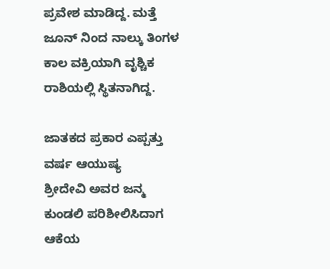ಪ್ರವೇಶ ಮಾಡಿದ್ದ. ಮತ್ತೆ ಜೂನ್ ನಿಂದ ನಾಲ್ಕು ತಿಂಗಳ ಕಾಲ ವಕ್ರಿಯಾಗಿ ವೃಶ್ಚಿಕ ರಾಶಿಯಲ್ಲಿ ಸ್ಥಿತನಾಗಿದ್ದ.

ಜಾತಕದ ಪ್ರಕಾರ ಎಪ್ಪತ್ತು ವರ್ಷ ಆಯುಷ್ಯ
ಶ್ರೀದೇವಿ ಅವರ ಜನ್ಮ ಕುಂಡಲಿ ಪರಿಶೀಲಿಸಿದಾಗ ಆಕೆಯ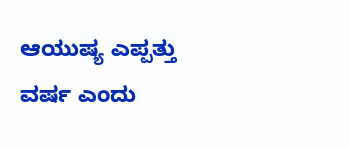ಆಯುಷ್ಯ ಎಪ್ಪತ್ತು ವರ್ಷ ಎಂದು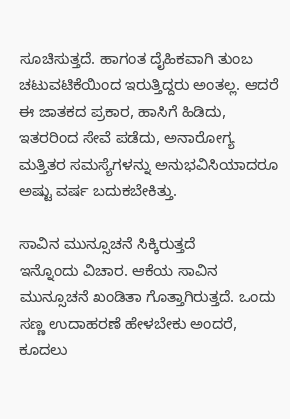ಸೂಚಿಸುತ್ತದೆ. ಹಾಗಂತ ದೈಹಿಕವಾಗಿ ತುಂಬ ಚಟುವಟಿಕೆಯಿಂದ ಇರುತ್ತಿದ್ದರು ಅಂತಲ್ಲ. ಆದರೆ ಈ ಜಾತಕದ ಪ್ರಕಾರ, ಹಾಸಿಗೆ ಹಿಡಿದು, ಇತರರಿಂದ ಸೇವೆ ಪಡೆದು, ಅನಾರೋಗ್ಯ ಮತ್ತಿತರ ಸಮಸ್ಯೆಗಳನ್ನು ಅನುಭವಿಸಿಯಾದರೂ ಅಷ್ಟು ವರ್ಷ ಬದುಕಬೇಕಿತ್ತು.

ಸಾವಿನ ಮುನ್ಸೂಚನೆ ಸಿಕ್ಕಿರುತ್ತದೆ
ಇನ್ನೊಂದು ವಿಚಾರ. ಆಕೆಯ ಸಾವಿನ ಮುನ್ಸೂಚನೆ ಖಂಡಿತಾ ಗೊತ್ತಾಗಿರುತ್ತದೆ. ಒಂದು ಸಣ್ಣ ಉದಾಹರಣೆ ಹೇಳಬೇಕು ಅಂದರೆ, ಕೂದಲು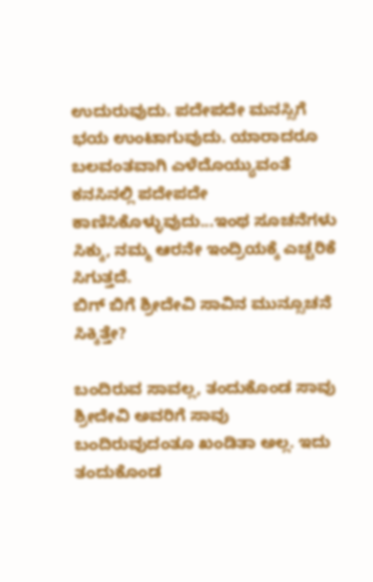ಉದುರುವುದು. ಪದೇಪದೇ ಮನಸ್ಸಿಗೆ ಭಯ ಉಂಟಾಗುವುದು. ಯಾರಾದರೂ ಬಲವಂತವಾಗಿ ಎಳೆದೊಯ್ಯುವಂತೆ ಕನಸಿನಲ್ಲಿ ಪದೇಪದೇ ಕಾಣಿಸಿಕೊಳ್ಳುವುದು...ಇಂಥ ಸೂಚನೆಗಳು ಸಿಕ್ಕು, ನಮ್ಮ ಆರನೇ ಇಂದ್ರಿಯಕ್ಕೆ ಎಚ್ಚರಿಕೆ ಸಿಗುತ್ತದೆ.
ಬಿಗ್ ಬಿಗೆ ಶ್ರೀದೇವಿ ಸಾವಿನ ಮುನ್ಸೂಚನೆ ಸಿಕ್ಕಿತ್ತೇ?

ಬಂದಿರುವ ಸಾವಲ್ಲ, ತಂದುಕೊಂಡ ಸಾವು
ಶ್ರೀದೇವಿ ಅವರಿಗೆ ಸಾವು ಬಂದಿರುವುದಂತೂ ಖಂಡಿತಾ ಅಲ್ಲ. ಇದು ತಂದುಕೊಂಡ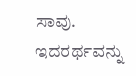ಸಾವು. ಇದರರ್ಥವನ್ನು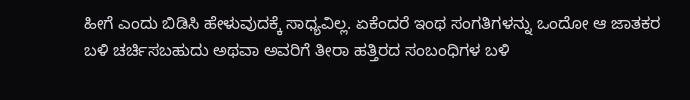ಹೀಗೆ ಎಂದು ಬಿಡಿಸಿ ಹೇಳುವುದಕ್ಕೆ ಸಾಧ್ಯವಿಲ್ಲ. ಏಕೆಂದರೆ ಇಂಥ ಸಂಗತಿಗಳನ್ನು ಒಂದೋ ಆ ಜಾತಕರ ಬಳಿ ಚರ್ಚಿಸಬಹುದು ಅಥವಾ ಅವರಿಗೆ ತೀರಾ ಹತ್ತಿರದ ಸಂಬಂಧಿಗಳ ಬಳಿ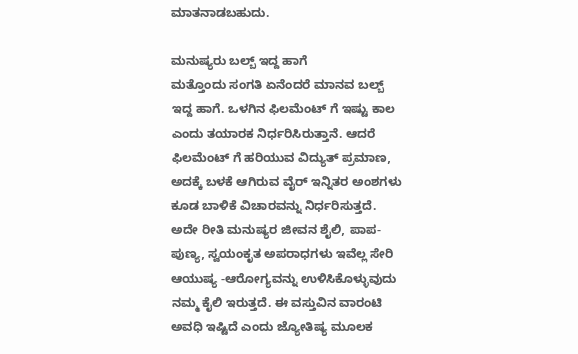ಮಾತನಾಡಬಹುದು.

ಮನುಷ್ಯರು ಬಲ್ಬ್ ಇದ್ದ ಹಾಗೆ
ಮತ್ತೊಂದು ಸಂಗತಿ ಏನೆಂದರೆ ಮಾನವ ಬಲ್ಬ್ ಇದ್ದ ಹಾಗೆ. ಒಳಗಿನ ಫಿಲಮೆಂಟ್ ಗೆ ಇಷ್ಟು ಕಾಲ ಎಂದು ತಯಾರಕ ನಿರ್ಧರಿಸಿರುತ್ತಾನೆ. ಆದರೆ ಫಿಲಮೆಂಟ್ ಗೆ ಹರಿಯುವ ವಿದ್ಯುತ್ ಪ್ರಮಾಣ, ಅದಕ್ಕೆ ಬಳಕೆ ಆಗಿರುವ ವೈರ್ ಇನ್ನಿತರ ಅಂಶಗಳು ಕೂಡ ಬಾಳಿಕೆ ವಿಚಾರವನ್ನು ನಿರ್ಧರಿಸುತ್ತದೆ. ಅದೇ ರೀತಿ ಮನುಷ್ಯರ ಜೀವನ ಶೈಲಿ, ಪಾಪ-ಪುಣ್ಯ, ಸ್ವಯಂಕೃತ ಅಪರಾಧಗಳು ಇವೆಲ್ಲ ಸೇರಿ ಆಯುಷ್ಯ -ಆರೋಗ್ಯವನ್ನು ಉಳಿಸಿಕೊಳ್ಳುವುದು ನಮ್ಮ ಕೈಲಿ ಇರುತ್ತದೆ. ಈ ವಸ್ತುವಿನ ವಾರಂಟಿ ಅವಧಿ ಇಷ್ಟಿದೆ ಎಂದು ಜ್ಯೋತಿಷ್ಯ ಮೂಲಕ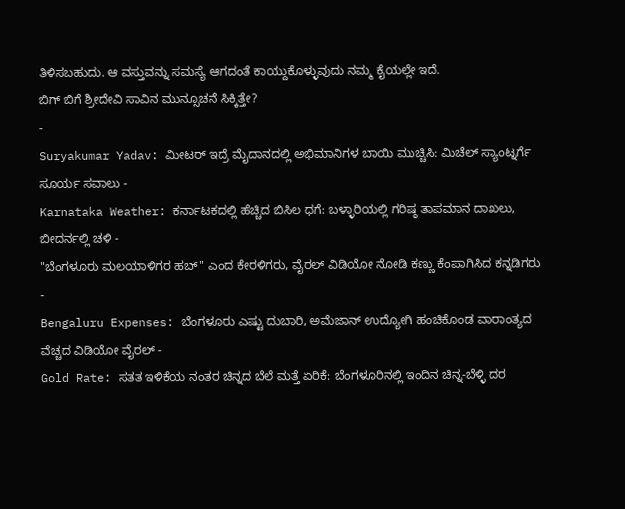ತಿಳಿಸಬಹುದು. ಆ ವಸ್ತುವನ್ನು ಸಮಸ್ಯೆ ಆಗದಂತೆ ಕಾಯ್ದುಕೊಳ್ಳುವುದು ನಮ್ಮ ಕೈಯಲ್ಲೇ ಇದೆ.
ಬಿಗ್ ಬಿಗೆ ಶ್ರೀದೇವಿ ಸಾವಿನ ಮುನ್ಸೂಚನೆ ಸಿಕ್ಕಿತ್ತೇ?
-
Suryakumar Yadav: ಮೀಟರ್ ಇದ್ರೆ ಮೈದಾನದಲ್ಲಿ ಅಭಿಮಾನಿಗಳ ಬಾಯಿ ಮುಚ್ಚಿಸಿ: ಮಿಚೆಲ್ ಸ್ಯಾಂಟ್ನರ್ಗೆ ಸೂರ್ಯ ಸವಾಲು -
Karnataka Weather: ಕರ್ನಾಟಕದಲ್ಲಿ ಹೆಚ್ಚಿದ ಬಿಸಿಲ ಧಗೆ: ಬಳ್ಳಾರಿಯಲ್ಲಿ ಗರಿಷ್ಠ ತಾಪಮಾನ ದಾಖಲು, ಬೀದರ್ನಲ್ಲಿ ಚಳಿ -
"ಬೆಂಗಳೂರು ಮಲಯಾಳಿಗರ ಹಬ್" ಎಂದ ಕೇರಳಿಗರು, ವೈರಲ್ ವಿಡಿಯೋ ನೋಡಿ ಕಣ್ಣು ಕೆಂಪಾಗಿಸಿದ ಕನ್ನಡಿಗರು -
Bengaluru Expenses: ಬೆಂಗಳೂರು ಎಷ್ಟು ದುಬಾರಿ, ಅಮೆಜಾನ್ ಉದ್ಯೋಗಿ ಹಂಚಿಕೊಂಡ ವಾರಾಂತ್ಯದ ವೆಚ್ಚದ ವಿಡಿಯೋ ವೈರಲ್ -
Gold Rate: ಸತತ ಇಳಿಕೆಯ ನಂತರ ಚಿನ್ನದ ಬೆಲೆ ಮತ್ತೆ ಏರಿಕೆ: ಬೆಂಗಳೂರಿನಲ್ಲಿ ಇಂದಿನ ಚಿನ್ನ-ಬೆಳ್ಳಿ ದರ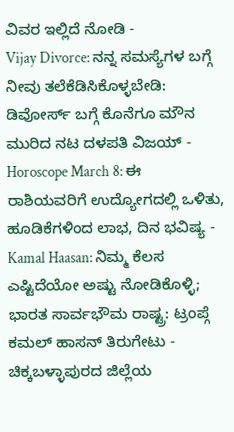ವಿವರ ಇಲ್ಲಿದೆ ನೋಡಿ -
Vijay Divorce: ನನ್ನ ಸಮಸ್ಯೆಗಳ ಬಗ್ಗೆ ನೀವು ತಲೆಕೆಡಿಸಿಕೊಳ್ಳಬೇಡಿ: ಡಿವೋರ್ಸ್ ಬಗ್ಗೆ ಕೊನೆಗೂ ಮೌನ ಮುರಿದ ನಟ ದಳಪತಿ ವಿಜಯ್ -
Horoscope March 8: ಈ ರಾಶಿಯವರಿಗೆ ಉದ್ಯೋಗದಲ್ಲಿ ಒಳಿತು, ಹೂಡಿಕೆಗಳಿಂದ ಲಾಭ, ದಿನ ಭವಿಷ್ಯ -
Kamal Haasan: ನಿಮ್ಮ ಕೆಲಸ ಎಷ್ಟಿದೆಯೋ ಅಷ್ಟು ನೋಡಿಕೊಳ್ಳಿ; ಭಾರತ ಸಾರ್ವಭೌಮ ರಾಷ್ಟ್ರ: ಟ್ರಂಪ್ಗೆ ಕಮಲ್ ಹಾಸನ್ ತಿರುಗೇಟು -
ಚಿಕ್ಕಬಳ್ಳಾಪುರದ ಜಿಲ್ಲೆಯ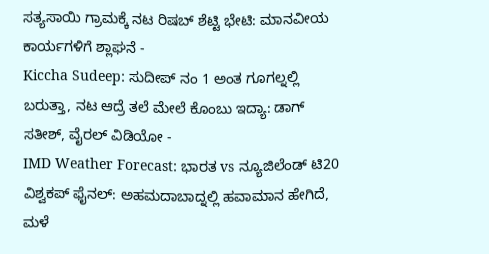ಸತ್ಯಸಾಯಿ ಗ್ರಾಮಕ್ಕೆ ನಟ ರಿಷಬ್ ಶೆಟ್ಟಿ ಭೇಟಿ: ಮಾನವೀಯ ಕಾರ್ಯಗಳಿಗೆ ಶ್ಲಾಘನೆ -
Kiccha Sudeep: ಸುದೀಪ್ ನಂ 1 ಅಂತ ಗೂಗಲ್ನಲ್ಲಿ ಬರುತ್ತಾ, ನಟ ಆದ್ರೆ ತಲೆ ಮೇಲೆ ಕೊಂಬು ಇದ್ಯಾ: ಡಾಗ್ ಸತೀಶ್, ವೈರಲ್ ವಿಡಿಯೋ -
IMD Weather Forecast: ಭಾರತ vs ನ್ಯೂಜಿಲೆಂಡ್ ಟಿ20 ವಿಶ್ವಕಪ್ ಫೈನಲ್: ಅಹಮದಾಬಾದ್ನಲ್ಲಿ ಹವಾಮಾನ ಹೇಗಿದೆ, ಮಳೆ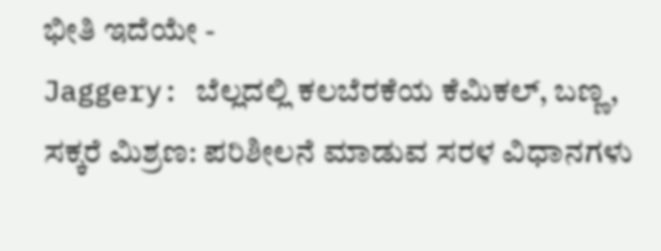ಭೀತಿ ಇದೆಯೇ -
Jaggery: ಬೆಲ್ಲದಲ್ಲಿ ಕಲಬೆರಕೆಯ ಕೆಮಿಕಲ್, ಬಣ್ಣ, ಸಕ್ಕರೆ ಮಿಶ್ರಣ: ಪರಿಶೀಲನೆ ಮಾಡುವ ಸರಳ ವಿಧಾನಗಳು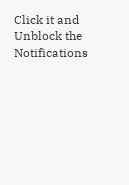Click it and Unblock the Notifications